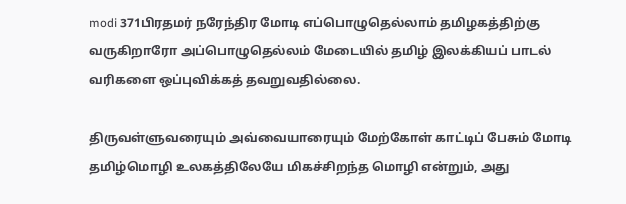modi 371பிரதமர் நரேந்திர மோடி எப்பொழுதெல்லாம் தமிழகத்திற்கு வருகிறாரோ அப்பொழுதெல்லம் மேடையில் தமிழ் இலக்கியப் பாடல் வரிகளை ஒப்புவிக்கத் தவறுவதில்லை.

திருவள்ளுவரையும் அவ்வையாரையும் மேற்கோள் காட்டிப் பேசும் மோடி தமிழ்மொழி உலகத்திலேயே மிகச்சிறந்த மொழி என்றும், அது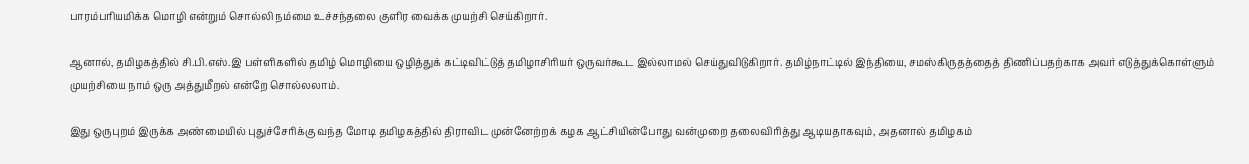பாரம்பரியமிக்க மொழி என்றும் சொல்லி நம்மை உச்சந்தலை குளிர வைக்க முயற்சி செய்கிறார்.

ஆனால், தமிழகத்தில் சி.பி.எஸ்.இ பள்ளிகளில் தமிழ் மொழியை ஒழித்துக் கட்டிவிட்டுத் தமிழாசிரியர் ஒருவர்கூட இல்லாமல் செய்துவிடுகிறார். தமிழ்நாட்டில் இந்தியை, சமஸ்கிருதத்தைத் திணிப்பதற்காக அவர் எடுத்துக்கொள்ளும் முயற்சியை நாம் ஒரு அத்துமீறல் என்றே சொல்லலாம்.

இது ஒருபுறம் இருக்க அண்மையில் புதுச்சேரிக்கு வந்த மோடி தமிழகத்தில் திராவிட முன்னேற்றக் கழக ஆட்சியின்போது வன்முறை தலைவிரித்து ஆடியதாகவும், அதனால் தமிழகம்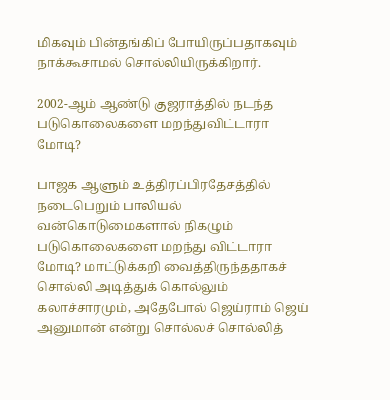மிகவும் பின்தங்கிப் போயிருப்பதாகவும் நாக்கூசாமல் சொல்லியிருக்கிறார்.

2002-ஆம் ஆண்டு குஜராத்தில் நடந்த படுகொலைகளை மறந்துவிட்டாரா மோடி?

பாஜக ஆளும் உத்திரப்பிரதேசத்தில் நடைபெறும் பாலியல் வன்கொடுமைகளால் நிகழும் படுகொலைகளை மறந்து விட்டாரா மோடி? மாட்டுக்கறி வைத்திருந்ததாகச் சொல்லி அடித்துக் கொல்லும் கலாச்சாரமும், அதேபோல் ஜெய்ராம் ஜெய் அனுமான் என்று சொல்லச் சொல்லித்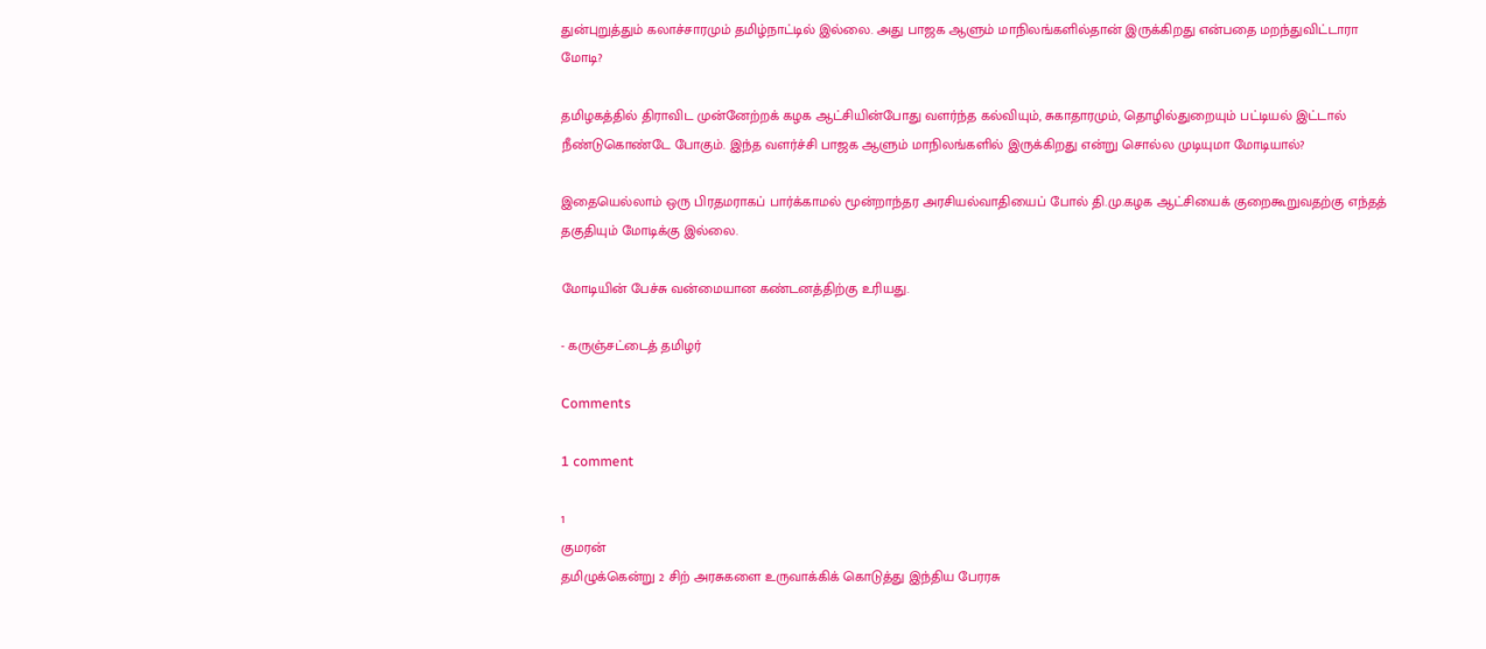துன்புறுத்தும் கலாச்சாரமும் தமிழ்நாட்டில் இல்லை. அது பாஜக ஆளும் மாநிலங்களில்தான் இருக்கிறது என்பதை மறந்துவிட்டாரா மோடி?

தமிழகத்தில் திராவிட முன்னேற்றக் கழக ஆட்சியின்போது வளர்ந்த கல்வியும், சுகாதாரமும், தொழில்துறையும் பட்டியல் இட்டால் நீண்டுகொண்டே போகும். இந்த வளர்ச்சி பாஜக ஆளும் மாநிலங்களில் இருக்கிறது என்று சொல்ல முடியுமா மோடியால்?

இதையெல்லாம் ஒரு பிரதமராகப் பார்க்காமல் மூன்றாந்தர அரசியல்வாதியைப் போல் தி.மு.கழக ஆட்சியைக் குறைகூறுவதற்கு எந்தத் தகுதியும் மோடிக்கு இல்லை.

மோடியின் பேச்சு வன்மையான கண்டனத்திற்கு உரியது.

- கருஞ்சட்டைத் தமிழர்

Comments

1 comment

1
குமரன்
தமிழுக்கென்று 2 சிற் அரசுகளை உருவாக்கிக் கொடுத்து இந்திய பேரரசு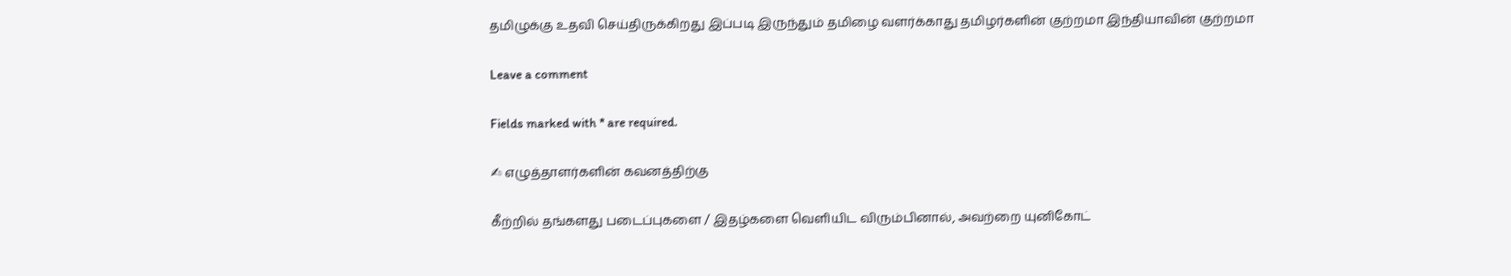தமிழுக்கு உதவி செய்திருக்கிறது இப்படி இருந்தும் தமிழை வளர்க்காது தமிழர்களின் குற்றமா இந்தியாவின் குற்றமா

Leave a comment

Fields marked with * are required.

✍ எழுத்தாளர்களின் கவனத்திற்கு

கீற்றில் தங்களது படைப்புகளை / இதழ்களை வெளியிட விரும்பினால், அவற்றை யுனிகோட்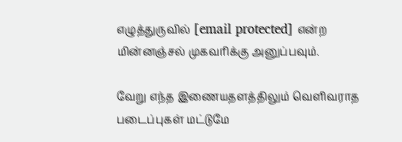எழுத்துருவில் [email protected] என்ற மின்னஞ்சல் முகவரிக்கு அனுப்பவும்.

வேறு எந்த இணையதளத்திலும் வெளிவராத படைப்புகள் மட்டுமே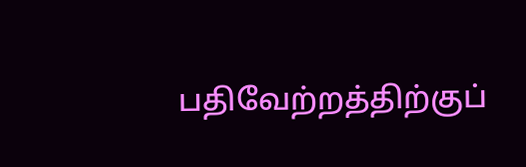பதிவேற்றத்திற்குப்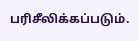பரிசீலிக்கப்படும்.